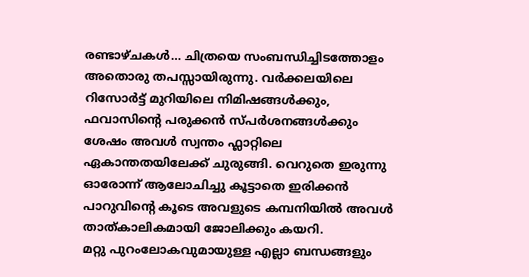രണ്ടാഴ്ചകൾ… ചിത്രയെ സംബന്ധിച്ചിടത്തോളം അതൊരു തപസ്സായിരുന്നു. വർക്കലയിലെ റിസോർട്ട് മുറിയിലെ നിമിഷങ്ങൾക്കും, ഫവാസിന്റെ പരുക്കൻ സ്പർശനങ്ങൾക്കും ശേഷം അവൾ സ്വന്തം ഫ്ലാറ്റിലെ ഏകാന്തതയിലേക്ക് ചുരുങ്ങി. വെറുതെ ഇരുന്നു ഓരോന്ന് ആലോചിച്ചു കൂട്ടാതെ ഇരിക്കൻ പാറുവിന്റെ കൂടെ അവളുടെ കമ്പനിയിൽ അവൾ താത്കാലികമായി ജോലിക്കും കയറി.
മറ്റു പുറംലോകവുമായുള്ള എല്ലാ ബന്ധങ്ങളും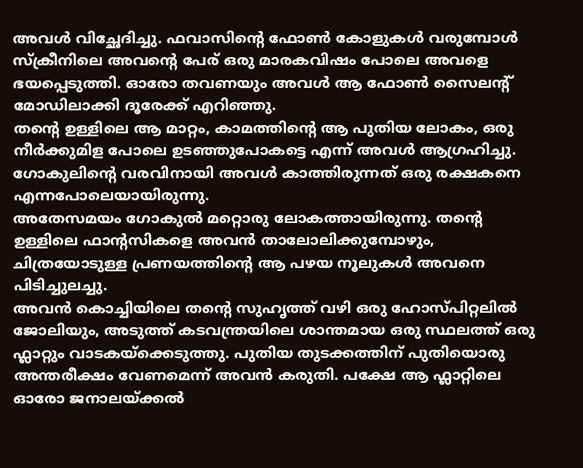അവൾ വിച്ഛേദിച്ചു. ഫവാസിന്റെ ഫോൺ കോളുകൾ വരുമ്പോൾ സ്ക്രീനിലെ അവന്റെ പേര് ഒരു മാരകവിഷം പോലെ അവളെ ഭയപ്പെടുത്തി. ഓരോ തവണയും അവൾ ആ ഫോൺ സൈലന്റ് മോഡിലാക്കി ദൂരേക്ക് എറിഞ്ഞു.
തന്റെ ഉള്ളിലെ ആ മാറ്റം, കാമത്തിന്റെ ആ പുതിയ ലോകം, ഒരു നീർക്കുമിള പോലെ ഉടഞ്ഞുപോകട്ടെ എന്ന് അവൾ ആഗ്രഹിച്ചു. ഗോകുലിന്റെ വരവിനായി അവൾ കാത്തിരുന്നത് ഒരു രക്ഷകനെ എന്നപോലെയായിരുന്നു.
അതേസമയം ഗോകുൽ മറ്റൊരു ലോകത്തായിരുന്നു. തന്റെ ഉള്ളിലെ ഫാന്റസികളെ അവൻ താലോലിക്കുമ്പോഴും, ചിത്രയോടുള്ള പ്രണയത്തിന്റെ ആ പഴയ നൂലുകൾ അവനെ പിടിച്ചുലച്ചു.
അവൻ കൊച്ചിയിലെ തന്റെ സുഹൃത്ത് വഴി ഒരു ഹോസ്പിറ്റലിൽ ജോലിയും, അടുത്ത് കടവന്ത്രയിലെ ശാന്തമായ ഒരു സ്ഥലത്ത് ഒരു ഫ്ലാറ്റും വാടകയ്ക്കെടുത്തു. പുതിയ തുടക്കത്തിന് പുതിയൊരു അന്തരീക്ഷം വേണമെന്ന് അവൻ കരുതി. പക്ഷേ ആ ഫ്ലാറ്റിലെ ഓരോ ജനാലയ്ക്കൽ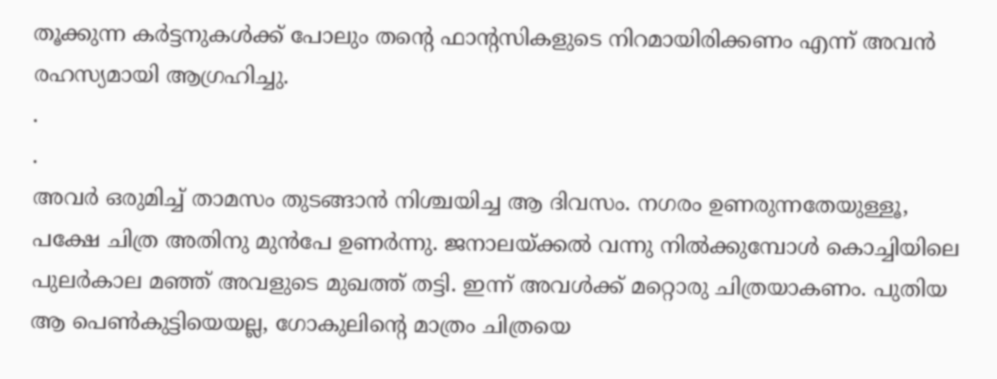തൂക്കുന്ന കർട്ടനുകൾക്ക് പോലും തന്റെ ഫാന്റസികളുടെ നിറമായിരിക്കണം എന്ന് അവൻ രഹസ്യമായി ആഗ്രഹിച്ചു.
.
.
അവർ ഒരുമിച്ച് താമസം തുടങ്ങാൻ നിശ്ചയിച്ച ആ ദിവസം. നഗരം ഉണരുന്നതേയുള്ളൂ, പക്ഷേ ചിത്ര അതിനു മുൻപേ ഉണർന്നു. ജനാലയ്ക്കൽ വന്നു നിൽക്കുമ്പോൾ കൊച്ചിയിലെ പുലർകാല മഞ്ഞ് അവളുടെ മുഖത്ത് തട്ടി. ഇന്ന് അവൾക്ക് മറ്റൊരു ചിത്രയാകണം. പുതിയ ആ പെൺകുട്ടിയെയല്ല, ഗോകുലിന്റെ മാത്രം ചിത്രയെ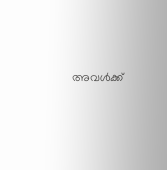അവൾക്ക്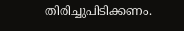തിരിച്ചുപിടിക്കണം.